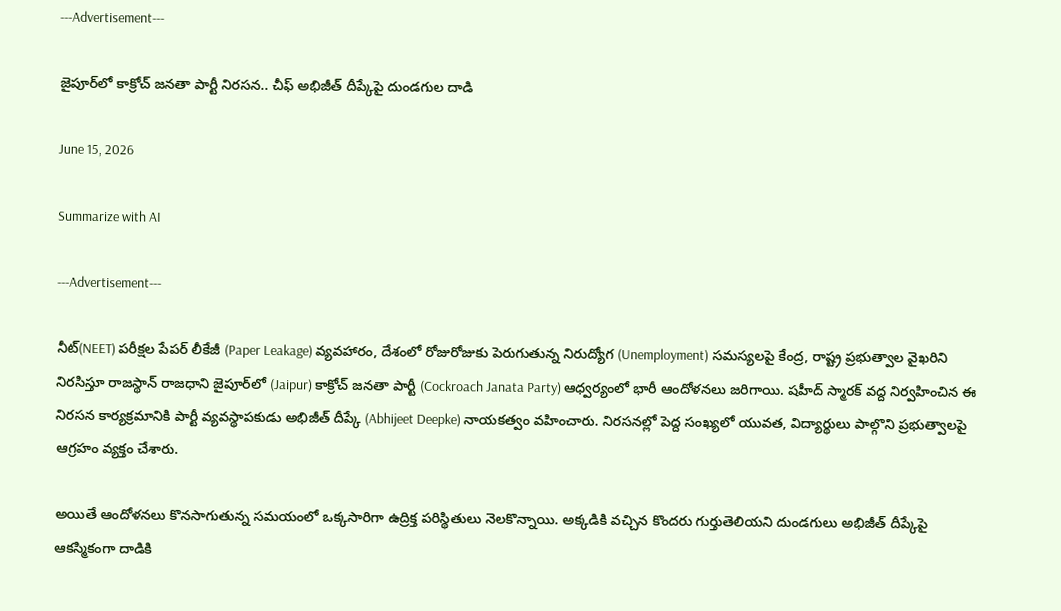---Advertisement---

జైపూర్‌లో కాక్రోచ్ జనతా పార్టీ నిరసన.. చీఫ్ అభిజీత్ దీప్కేపై దుండగుల దాడి

June 15, 2026

Summarize with AI

---Advertisement---

నీట్(NEET) పరీక్షల పేపర్ లీకేజీ (Paper Leakage) వ్యవహారం, దేశంలో రోజురోజుకు పెరుగుతున్న నిరుద్యోగ (Unemployment) సమస్యలపై కేంద్ర, రాష్ట్ర ప్రభుత్వాల వైఖరిని నిరసిస్తూ రాజస్థాన్ రాజధాని జైపూర్‌లో (Jaipur) కాక్రోచ్ జనతా పార్టీ (Cockroach Janata Party) ఆధ్వర్యంలో భారీ ఆందోళనలు జరిగాయి. షహీద్ స్మారక్ వద్ద నిర్వహించిన ఈ నిరసన కార్యక్రమానికి పార్టీ వ్యవస్థాపకుడు అభిజీత్ దీప్కే (Abhijeet Deepke) నాయకత్వం వహించారు. నిరసనల్లో పెద్ద సంఖ్యలో యువత, విద్యార్థులు పాల్గొని ప్రభుత్వాలపై ఆగ్రహం వ్యక్తం చేశారు.

అయితే ఆందోళనలు కొనసాగుతున్న సమయంలో ఒక్కసారిగా ఉద్రిక్త పరిస్థితులు నెలకొన్నాయి. అక్కడికి వచ్చిన కొందరు గుర్తుతెలియని దుండగులు అభిజీత్ దీప్కేపై ఆకస్మికంగా దాడికి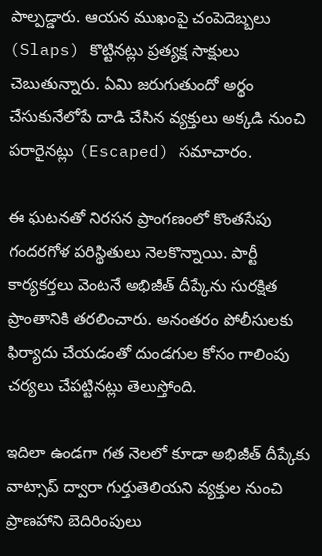పాల్పడ్డారు. ఆయన ముఖంపై చంపెదెబ్బలు (Slaps) కొట్టినట్లు ప్రత్యక్ష సాక్షులు చెబుతున్నారు. ఏమి జరుగుతుందో అర్థం చేసుకునేలోపే దాడి చేసిన వ్యక్తులు అక్కడి నుంచి పరారైనట్లు (Escaped) సమాచారం.

ఈ ఘటనతో నిరసన ప్రాంగణంలో కొంతసేపు గందరగోళ పరిస్థితులు నెలకొన్నాయి. పార్టీ కార్యకర్తలు వెంటనే అభిజీత్ దీప్కేను సురక్షిత ప్రాంతానికి తరలించారు. అనంతరం పోలీసులకు ఫిర్యాదు చేయడంతో దుండగుల కోసం గాలింపు చర్యలు చేపట్టినట్లు తెలుస్తోంది.

ఇదిలా ఉండగా గత నెలలో కూడా అభిజీత్ దీప్కేకు వాట్సాప్ ద్వారా గుర్తుతెలియని వ్యక్తుల నుంచి ప్రాణహాని బెదిరింపులు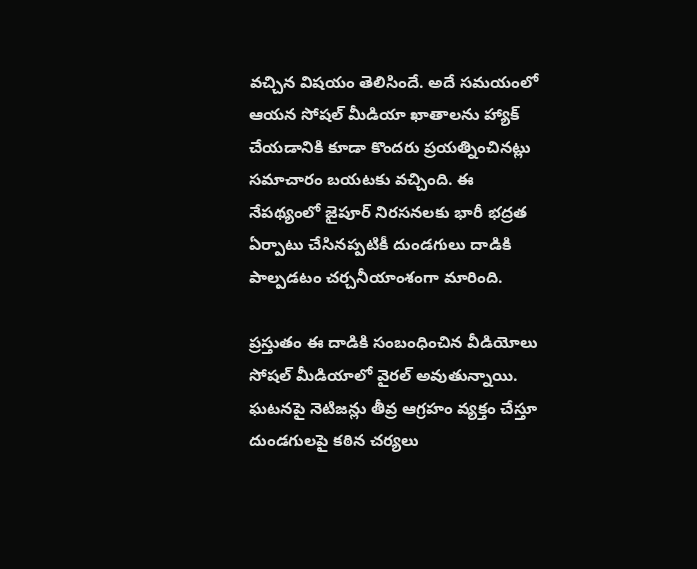వచ్చిన విషయం తెలిసిందే. అదే సమయంలో ఆయన సోషల్ మీడియా ఖాతాలను హ్యాక్ చేయడానికి కూడా కొందరు ప్రయత్నించినట్లు సమాచారం బయటకు వచ్చింది. ఈ నేపథ్యంలో జైపూర్ నిరసనలకు భారీ భద్రత ఏర్పాటు చేసినప్పటికీ దుండగులు దాడికి పాల్పడటం చర్చనీయాంశంగా మారింది.

ప్రస్తుతం ఈ దాడికి సంబంధించిన వీడియోలు సోషల్ మీడియాలో వైరల్ అవుతున్నాయి. ఘటనపై నెటిజన్లు తీవ్ర ఆగ్రహం వ్యక్తం చేస్తూ దుండగులపై కఠిన చర్యలు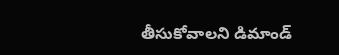తీసుకోవాలని డిమాండ్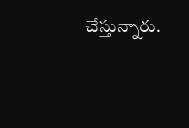చేస్తున్నారు.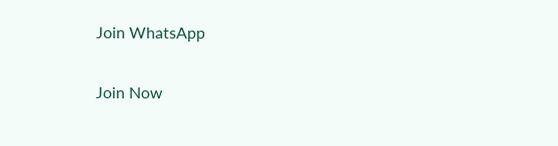Join WhatsApp

Join Now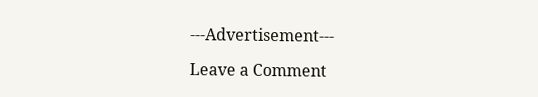---Advertisement---

Leave a Comment